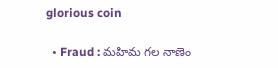glorious coin

  • Fraud : మహిమ గల నాణెం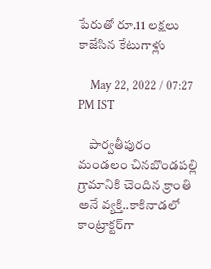పేరుతో రూ.11 లక్షలు కాజేసిన కేటుగాళ్లు

    May 22, 2022 / 07:27 PM IST

    పార్వతీపురం మండలం చినబొండపల్లి గ్రామానికి చెందిన క్రాంతి అనే వ్యక్తి..కాకినాడలో కాంట్రాక్టర్‌గా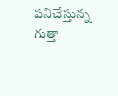పనిచేస్తున్న గుత్తా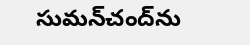సుమన్‌చంద్‌ను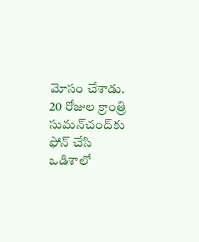మోసం చేశాడు. 20 రోజుల క్రాంత్రి సుమన్‌చంద్‌కు ఫోన్‌ చేసి ఒడిశాలో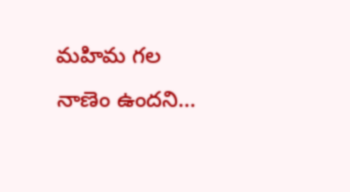మహిమ గల నాణెం ఉందని…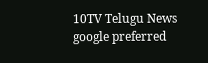10TV Telugu News
google preferred